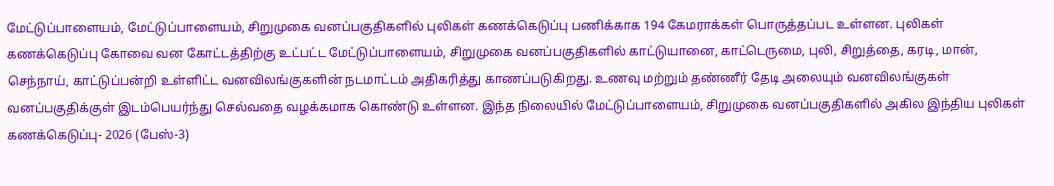மேட்டுப்பாளையம், மேட்டுப்பாளையம், சிறுமுகை வனப்பகுதிகளில் புலிகள் கணக்கெடுப்பு பணிக்காக 194 கேமராக்கள் பொருத்தப்பட உள்ளன. புலிகள் கணக்கெடுப்பு கோவை வன கோட்டத்திற்கு உட்பட்ட மேட்டுப்பாளையம், சிறுமுகை வனப்பகுதிகளில் காட்டுயானை, காட்டெருமை, புலி, சிறுத்தை, கரடி, மான், செந்நாய், காட்டுப்பன்றி உள்ளிட்ட வனவிலங்குகளின் நடமாட்டம் அதிகரித்து காணப்படுகிறது. உணவு மற்றும் தண்ணீர் தேடி அலையும் வனவிலங்குகள் வனப்பகுதிக்குள் இடம்பெயர்ந்து செல்வதை வழக்கமாக கொண்டு உள்ளன. இந்த நிலையில் மேட்டுப்பாளையம், சிறுமுகை வனப்பகுதிகளில் அகில இந்திய புலிகள் கணக்கெடுப்பு- 2026 (பேஸ்-3)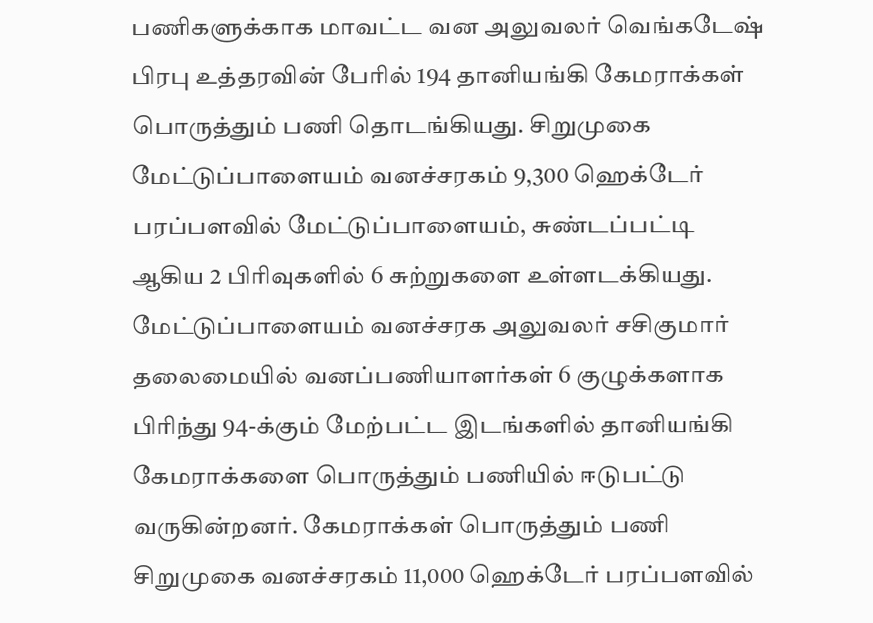பணிகளுக்காக மாவட்ட வன அலுவலர் வெங்கடேஷ் பிரபு உத்தரவின் பேரில் 194 தானியங்கி கேமராக்கள் பொருத்தும் பணி தொடங்கியது. சிறுமுகை மேட்டுப்பாளையம் வனச்சரகம் 9,300 ஹெக்டேர் பரப்பளவில் மேட்டுப்பாளையம், சுண்டப்பட்டி ஆகிய 2 பிரிவுகளில் 6 சுற்றுகளை உள்ளடக்கியது. மேட்டுப்பாளையம் வனச்சரக அலுவலர் சசிகுமார் தலைமையில் வனப்பணியாளர்கள் 6 குழுக்களாக பிரிந்து 94-க்கும் மேற்பட்ட இடங்களில் தானியங்கி கேமராக்களை பொருத்தும் பணியில் ஈடுபட்டு வருகின்றனர். கேமராக்கள் பொருத்தும் பணி சிறுமுகை வனச்சரகம் 11,000 ஹெக்டேர் பரப்பளவில்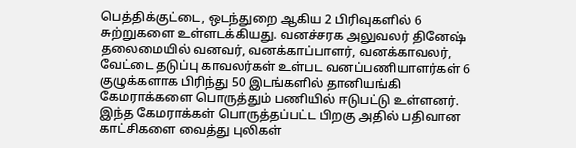பெத்திக்குட்டை, ஒடந்துறை ஆகிய 2 பிரிவுகளில் 6 சுற்றுகளை உள்ளடக்கியது. வனச்சரக அலுவலர் தினேஷ் தலைமையில் வனவர், வனக்காப்பாளர், வனக்காவலர், வேட்டை தடுப்பு காவலர்கள் உள்பட வனப்பணியாளர்கள் 6 குழுக்களாக பிரிந்து 50 இடங்களில் தானியங்கி கேமராக்களை பொருத்தும் பணியில் ஈடுபட்டு உள்ளனர். இந்த கேமராக்கள் பொருத்தப்பட்ட பிறகு அதில் பதிவான காட்சிகளை வைத்து புலிகள்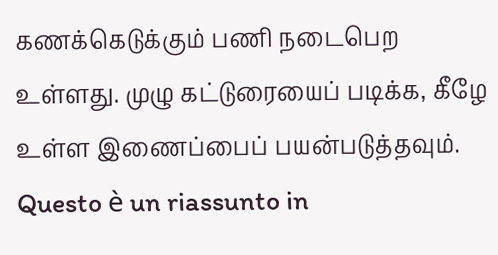கணக்கெடுக்கும் பணி நடைபெற உள்ளது. முழு கட்டுரையைப் படிக்க, கீழே உள்ள இணைப்பைப் பயன்படுத்தவும்.
Questo è un riassunto in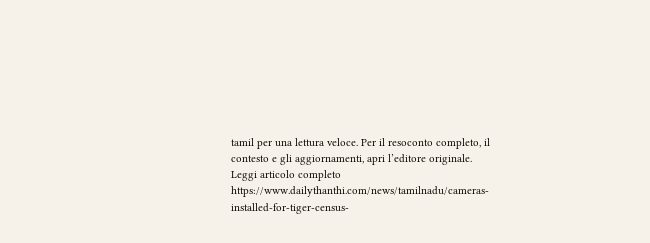tamil per una lettura veloce. Per il resoconto completo, il contesto e gli aggiornamenti, apri l’editore originale.
Leggi articolo completo
https://www.dailythanthi.com/news/tamilnadu/cameras-installed-for-tiger-census-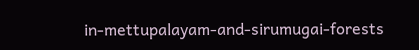in-mettupalayam-and-sirumugai-forests